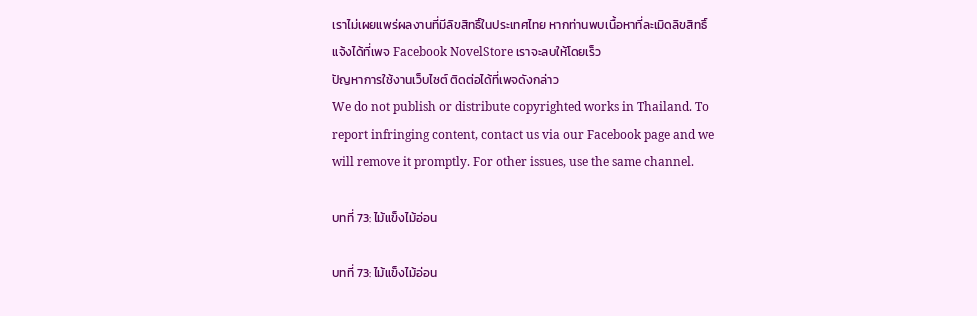เราไม่เผยแพร่ผลงานที่มีลิขสิทธิ์ในประเทศไทย หากท่านพบเนื้อหาที่ละเมิดลิขสิทธิ์ แจ้งได้ที่เพจ Facebook NovelStore เราจะลบให้โดยเร็ว
ปัญหาการใช้งานเว็บไซต์ ติดต่อได้ที่เพจดังกล่าว
We do not publish or distribute copyrighted works in Thailand. To report infringing content, contact us via our Facebook page and we will remove it promptly. For other issues, use the same channel.

บทที่ 73: ไม้แข็งไม้อ่อน

บทที่ 73: ไม้แข็งไม้อ่อน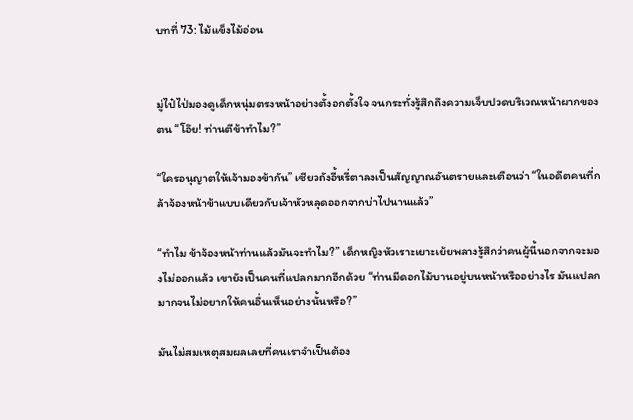บทที่ 73: ไม้แข็งไม้อ่อน


มู่ไป๋ไป่มองดูเด็กหนุ่มตรงหน้าอย่างตั้งอกตั้งใจ จนกระทั่งรู้สึกถึงความเจ็บปวดบริเวณหน้าผากของตน “โอ๊ย! ท่านตีข้าทำไม?”

“ใครอนุญาตให้เจ้ามองข้ากัน” เซียวถังอี้หรี่ตาลงเป็นสัญญาณอันตรายและเตือนว่า “ในอดีตคนที่กล้าจ้องหน้าข้าแบบเดียวกับเจ้าหัวหลุดออกจากบ่าไปนานแล้ว”

“ทำไม ข้าจ้องหน้าท่านแล้วมันจะทำไม?” เด็กหญิงหัวเราะเยาะเย้ยพลางรู้สึกว่าคนผู้นี้นอกจากจะมองไม่ออกแล้ว เขายังเป็นคนที่แปลกมากอีกด้วย “ท่านมีดอกไม้บานอยู่บนหน้าหรืออย่างไร มันแปลกมากจนไม่อยากให้คนอื่นเห็นอย่างนั้นหรือ?”

มันไม่สมเหตุสมผลเลยที่คนเราจำเป็นต้อง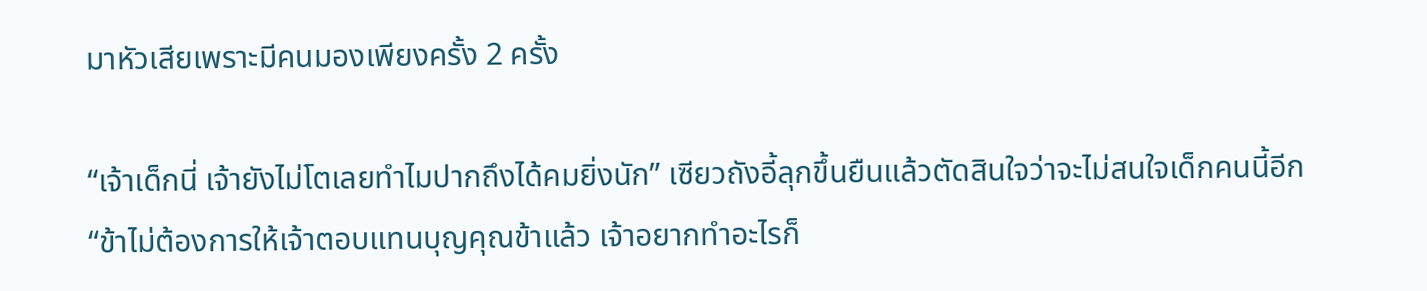มาหัวเสียเพราะมีคนมองเพียงครั้ง 2 ครั้ง

“เจ้าเด็กนี่ เจ้ายังไม่โตเลยทำไมปากถึงได้คมยิ่งนัก” เซียวถังอี้ลุกขึ้นยืนแล้วตัดสินใจว่าจะไม่สนใจเด็กคนนี้อีก “ข้าไม่ต้องการให้เจ้าตอบแทนบุญคุณข้าแล้ว เจ้าอยากทำอะไรก็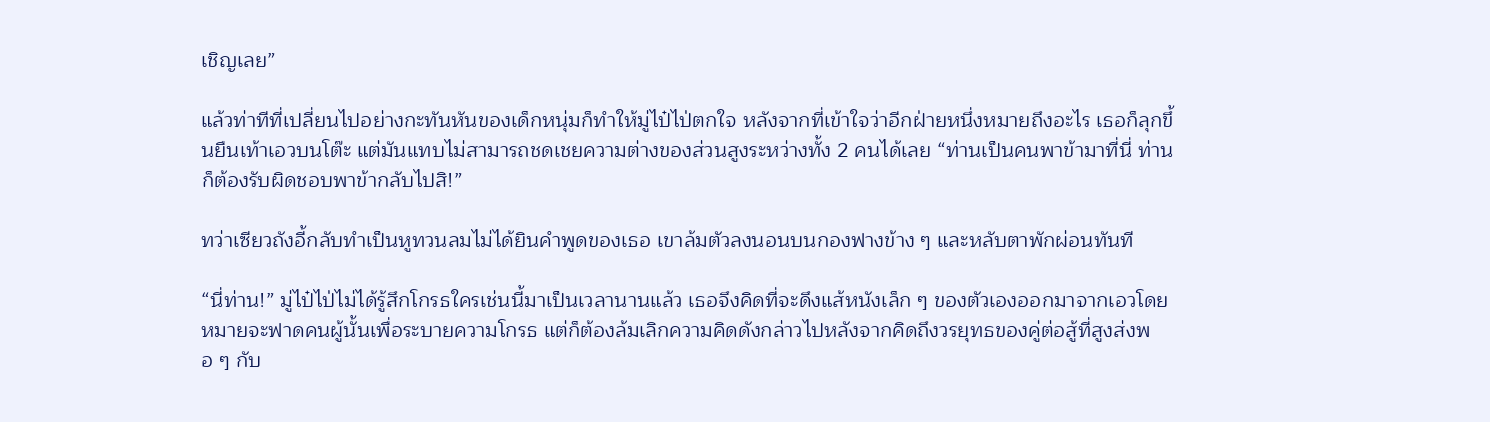เชิญเลย”

แล้วท่าทีที่เปลี่ยนไปอย่างกะทันหันของเด็กหนุ่มก็ทำให้มู่ไป๋ไป่ตกใจ หลังจากที่เข้าใจว่าอีกฝ่ายหนึ่งหมายถึงอะไร เธอก็ลุกขึ้นยืนเท้าเอวบนโต๊ะ แต่มันแทบไม่สามารถชดเชยความต่างของส่วนสูงระหว่างทั้ง 2 คนได้เลย “ท่านเป็นคนพาข้ามาที่นี่ ท่านก็ต้องรับผิดชอบพาข้ากลับไปสิ!”

ทว่าเซียวถังอี้กลับทำเป็นหูทวนลมไม่ได้ยินคำพูดของเธอ เขาล้มตัวลงนอนบนกองฟางข้าง ๆ และหลับตาพักผ่อนทันที

“นี่ท่าน!” มู่ไป๋ไป่ไม่ได้รู้สึกโกรธใครเช่นนี้มาเป็นเวลานานแล้ว เธอจึงคิดที่จะดึงแส้หนังเล็ก ๆ ของตัวเองออกมาจากเอวโดยหมายจะฟาดคนผู้นั้นเพื่อระบายความโกรธ แต่ก็ต้องล้มเลิกความคิดดังกล่าวไปหลังจากคิดถึงวรยุทธของคู่ต่อสู้ที่สูงส่งพอ ๆ กับ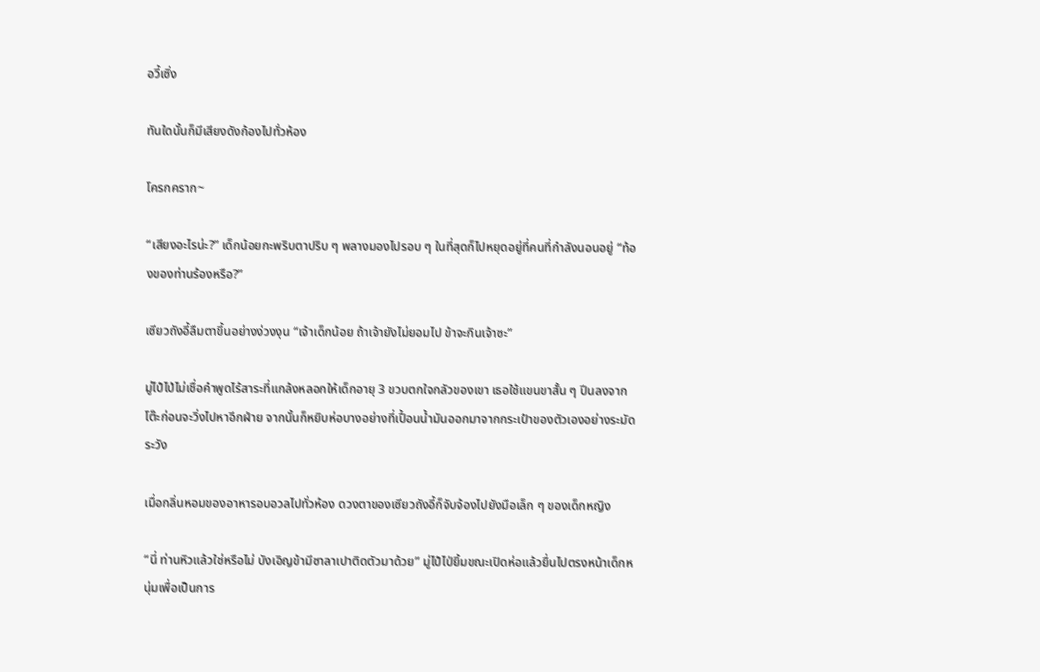อวี้เซิ่ง

ทันใดนั้นก็มีเสียงดังก้องไปทั่วห้อง

โครกคราก~

“เสียงอะไรน่ะ?” เด็กน้อยกะพริบตาปริบ ๆ พลางมองไปรอบ ๆ ในที่สุดก็ไปหยุดอยู่ที่คนที่กำลังนอนอยู่ “ท้องของท่านร้องหรือ?”

เซียวถังอี้ลืมตาขึ้นอย่างง่วงงุน “เจ้าเด็กน้อย ถ้าเจ้ายังไม่ยอมไป ข้าจะกินเจ้าซะ”

มู่ไป๋ไป่ไม่เชื่อคำพูดไร้สาระที่แกล้งหลอกให้เด็กอายุ 3 ขวบตกใจกลัวของเขา เธอใช้แขนขาสั้น ๆ ปีนลงจากโต๊ะก่อนจะวิ่งไปหาอีกฝ่าย จากนั้นก็หยิบห่อบางอย่างที่เปื้อนน้ำมันออกมาจากกระเป๋าของตัวเองอย่างระมัดระวัง

เมื่อกลิ่นหอมของอาหารอบอวลไปทั่วห้อง ดวงตาของเซียวถังอี้ก็จับจ้องไปยังมือเล็ก ๆ ของเด็กหญิง

“นี่ ท่านหิวแล้วใช่หรือไม่ บังเอิญข้ามีซาลาเปาติดตัวมาด้วย” มู่ไป๋ไป่ยิ้มขณะเปิดห่อแล้วยื่นไปตรงหน้าเด็กหนุ่มเพื่อเป็นการ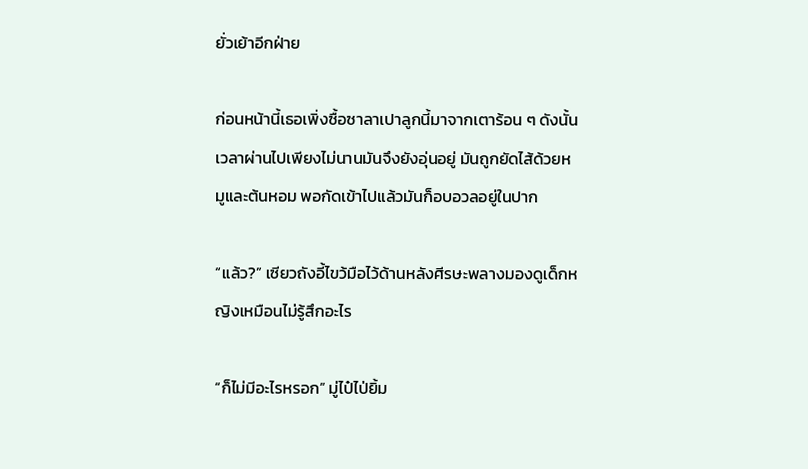ยั่วเย้าอีกฝ่าย

ก่อนหน้านี้เธอเพิ่งซื้อซาลาเปาลูกนี้มาจากเตาร้อน ๆ ดังนั้นเวลาผ่านไปเพียงไม่นานมันจึงยังอุ่นอยู่ มันถูกยัดไส้ด้วยหมูและต้นหอม พอกัดเข้าไปแล้วมันก็อบอวลอยู่ในปาก

“แล้ว?” เซียวถังอี้ไขว้มือไว้ด้านหลังศีรษะพลางมองดูเด็กหญิงเหมือนไม่รู้สึกอะไร

“ก็ไม่มีอะไรหรอก” มู่ไป๋ไป่ยิ้ม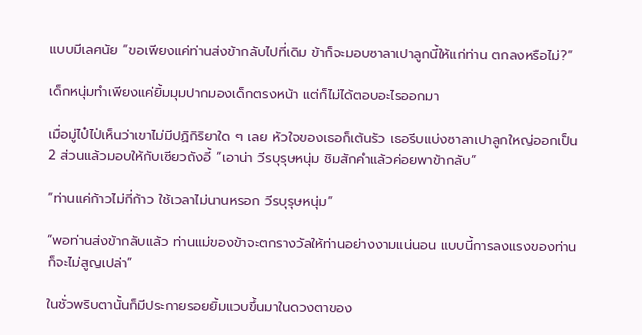แบบมีเลศนัย “ขอเพียงแค่ท่านส่งข้ากลับไปที่เดิม ข้าก็จะมอบซาลาเปาลูกนี้ให้แก่ท่าน ตกลงหรือไม่?”

เด็กหนุ่มทำเพียงแค่ยิ้มมุมปากมองเด็กตรงหน้า แต่ก็ไม่ได้ตอบอะไรออกมา

เมื่อมู่ไป๋ไป่เห็นว่าเขาไม่มีปฏิกิริยาใด ๆ เลย หัวใจของเธอก็เต้นรัว เธอรีบแบ่งซาลาเปาลูกใหญ่ออกเป็น 2 ส่วนแล้วมอบให้กับเซียวถังอี้ “เอาน่า วีรบุรุษหนุ่ม ชิมสักคำแล้วค่อยพาข้ากลับ”

“ท่านแค่ก้าวไม่กี่ก้าว ใช้เวลาไม่นานหรอก วีรบุรุษหนุ่ม”

“พอท่านส่งข้ากลับแล้ว ท่านแม่ของข้าจะตกรางวัลให้ท่านอย่างงามแน่นอน แบบนี้การลงแรงของท่านก็จะไม่สูญเปล่า”

ในชั่วพริบตานั้นก็มีประกายรอยยิ้มแวบขึ้นมาในดวงตาของ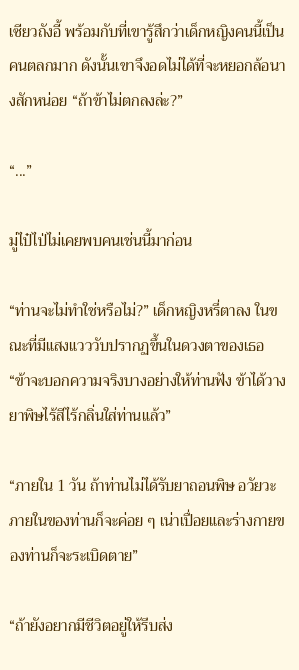เซียวถังอี้ พร้อมกับที่เขารู้สึกว่าเด็กหญิงคนนี้เป็นคนตลกมาก ดังนั้นเขาจึงอดไม่ได้ที่จะหยอกล้อนางสักหน่อย “ถ้าข้าไม่ตกลงล่ะ?”

“...”

มู่ไป๋ไป่ไม่เคยพบคนเช่นนี้มาก่อน

“ท่านจะไม่ทำใช่หรือไม่?” เด็กหญิงหรี่ตาลง ในขณะที่มีแสงแวววับปรากฏขึ้นในดวงตาของเธอ “ข้าจะบอกความจริงบางอย่างให้ท่านฟัง ข้าได้วางยาพิษไร้สีไร้กลิ่นใส่ท่านแล้ว”

“ภายใน 1 วัน ถ้าท่านไม่ได้รับยาถอนพิษ อวัยวะภายในของท่านก็จะค่อย ๆ เน่าเปื่อยและร่างกายของท่านก็จะระเบิดตาย”

“ถ้ายังอยากมีชีวิตอยู่ให้รีบส่ง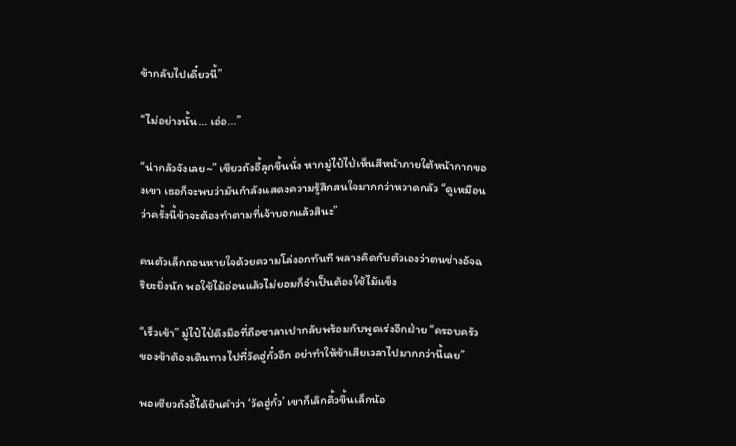ข้ากลับไปเดี๋ยวนี้”

“ไม่อย่างนั้น… เอ่อ...”

“น่ากลัวจังเลย~” เซียวถังอี้ลุกขึ้นนั่ง หากมู่ไป๋ไป่เห็นสีหน้าภายใต้หน้ากากของเขา เธอก็จะพบว่ามันกำลังแสดงความรู้สึกสนใจมากกว่าหวาดกลัว “ดูเหมือนว่าครั้งนี้ข้าจะต้องทำตามที่เจ้าบอกแล้วสินะ”

คนตัวเล็กถอนหายใจด้วยความโล่งอกทันที พลางคิดกับตัวเองว่าตนช่างอัจฉริยะยิ่งนัก พอใช้ไม้อ่อนแล้วไม่ยอมก็จำเป็นต้องใช้ไม้แข็ง

“เร็วเข้า” มู่ไป๋ไป่ดึงมือที่ถือซาลาเปากลับพร้อมกับพูดเร่งอีกฝ่าย “ครอบครัวของข้าต้องเดินทางไปที่วัดฮู่กั๋วอีก อย่าทำให้ข้าเสียเวลาไปมากกว่านี้เลย”

พอเซียวถังอี้ได้ยินคำว่า ‘วัดฮู่กั๋ว’ เขาก็เลิกคิ้วขึ้นเล็กน้อ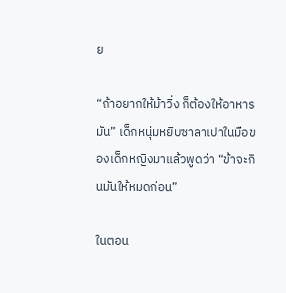ย

“ถ้าอยากให้ม้าวิ่ง ก็ต้องให้อาหารมัน” เด็กหนุ่มหยิบซาลาเปาในมือของเด็กหญิงมาแล้วพูดว่า “ข้าจะกินมันให้หมดก่อน”

ในตอน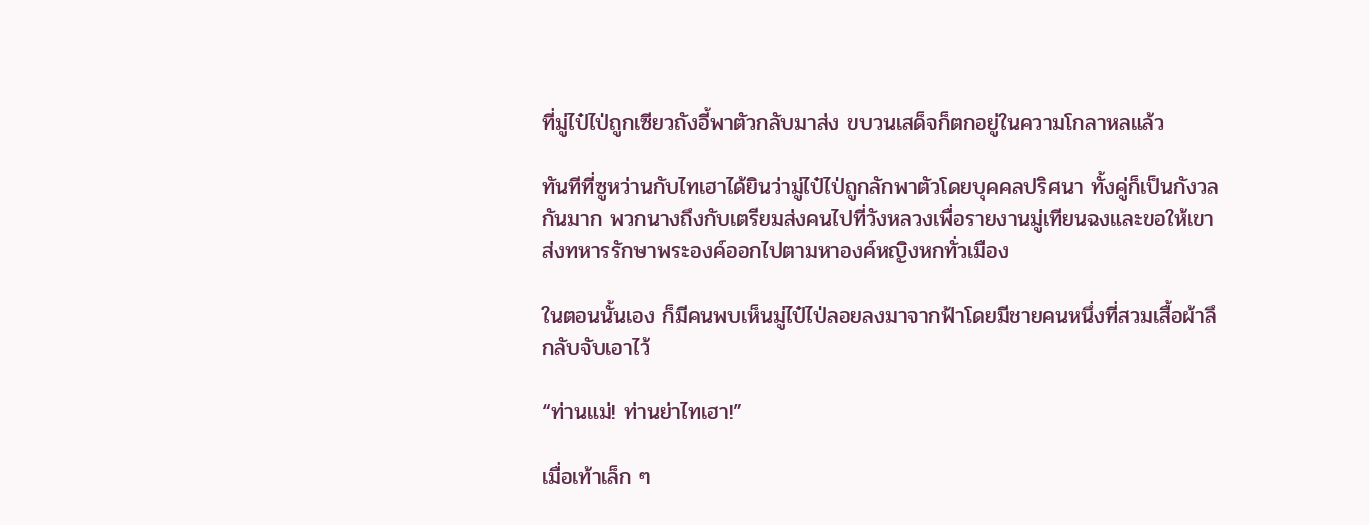ที่มู่ไป๋ไป่ถูกเซียวถังอี้พาตัวกลับมาส่ง ขบวนเสด็จก็ตกอยู่ในความโกลาหลแล้ว

ทันทีที่ซูหว่านกับไทเฮาได้ยินว่ามู่ไป๋ไป่ถูกลักพาตัวโดยบุคคลปริศนา ทั้งคู่ก็เป็นกังวลกันมาก พวกนางถึงกับเตรียมส่งคนไปที่วังหลวงเพื่อรายงานมู่เทียนฉงและขอให้เขาส่งทหารรักษาพระองค์ออกไปตามหาองค์หญิงหกทั่วเมือง

ในตอนนั้นเอง ก็มีคนพบเห็นมู่ไป๋ไป่ลอยลงมาจากฟ้าโดยมีชายคนหนึ่งที่สวมเสื้อผ้าลึกลับจับเอาไว้

“ท่านแม่! ท่านย่าไทเฮา!”

เมื่อเท้าเล็ก ๆ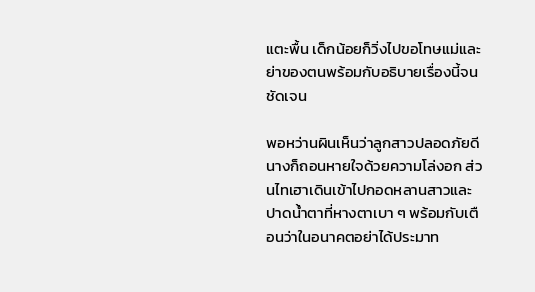แตะพื้น เด็กน้อยก็วิ่งไปขอโทษแม่และย่าของตนพร้อมกับอธิบายเรื่องนี้จนชัดเจน

พอหว่านผินเห็นว่าลูกสาวปลอดภัยดี นางก็ถอนหายใจด้วยความโล่งอก ส่วนไทเฮาเดินเข้าไปกอดหลานสาวและปาดน้ำตาที่หางตาเบา ๆ พร้อมกับเตือนว่าในอนาคตอย่าได้ประมาท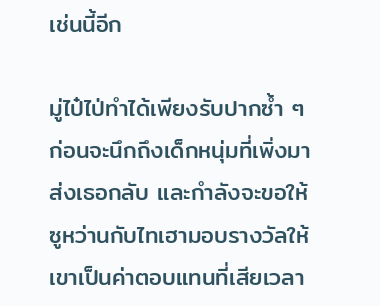เช่นนี้อีก

มู่ไป๋ไป่ทำได้เพียงรับปากซ้ำ ๆ ก่อนจะนึกถึงเด็กหนุ่มที่เพิ่งมาส่งเธอกลับ และกำลังจะขอให้ซูหว่านกับไทเฮามอบรางวัลให้เขาเป็นค่าตอบแทนที่เสียเวลา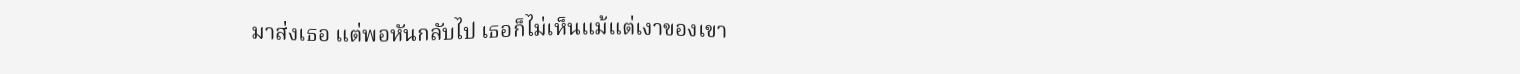มาส่งเธอ แต่พอหันกลับไป เธอก็ไม่เห็นแม้แต่เงาของเขา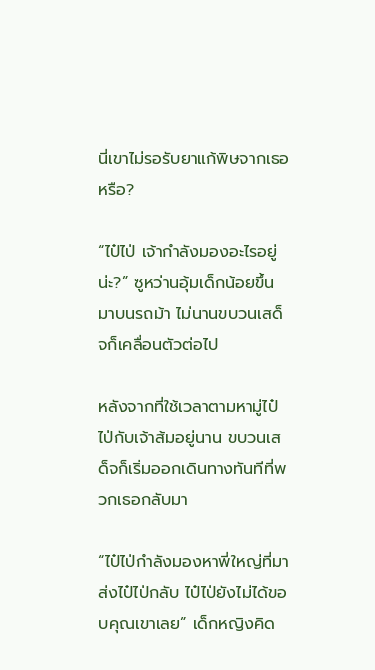นี่เขาไม่รอรับยาแก้พิษจากเธอหรือ?

“ไป๋ไป่ เจ้ากำลังมองอะไรอยู่น่ะ?” ซูหว่านอุ้มเด็กน้อยขึ้นมาบนรถม้า ไม่นานขบวนเสด็จก็เคลื่อนตัวต่อไป

หลังจากที่ใช้เวลาตามหามู่ไป๋ไป่กับเจ้าส้มอยู่นาน ขบวนเสด็จก็เริ่มออกเดินทางทันทีที่พวกเธอกลับมา

“ไป๋ไป่กำลังมองหาพี่ใหญ่ที่มาส่งไป๋ไป่กลับ ไป๋ไป่ยังไม่ได้ขอบคุณเขาเลย” เด็กหญิงคิด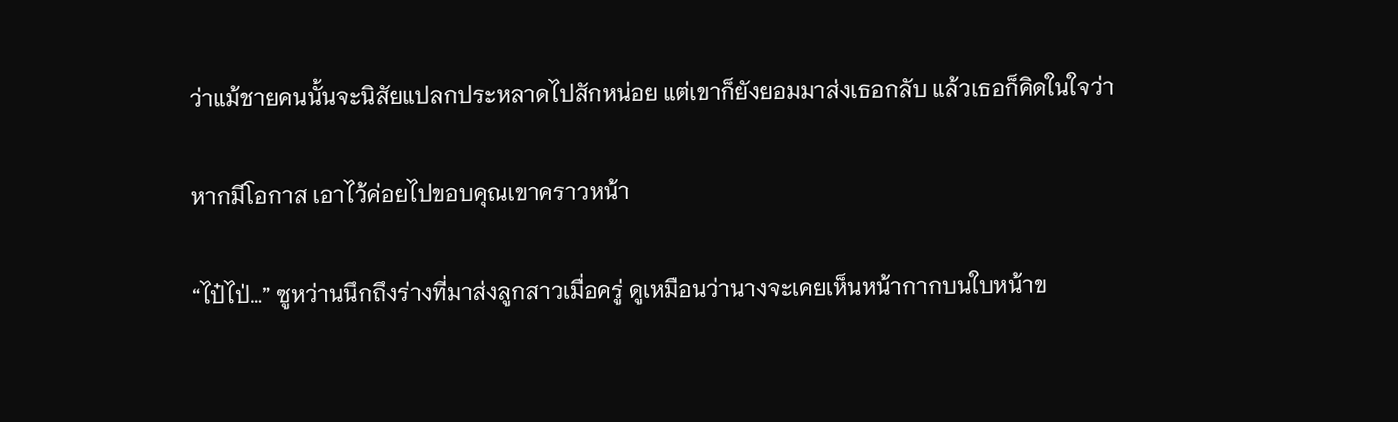ว่าแม้ชายคนนั้นจะนิสัยแปลกประหลาดไปสักหน่อย แต่เขาก็ยังยอมมาส่งเธอกลับ แล้วเธอก็คิดในใจว่า

หากมีโอกาส เอาไว้ค่อยไปขอบคุณเขาคราวหน้า

“ไป๋ไป่…” ซูหว่านนึกถึงร่างที่มาส่งลูกสาวเมื่อครู่ ดูเหมือนว่านางจะเคยเห็นหน้ากากบนใบหน้าข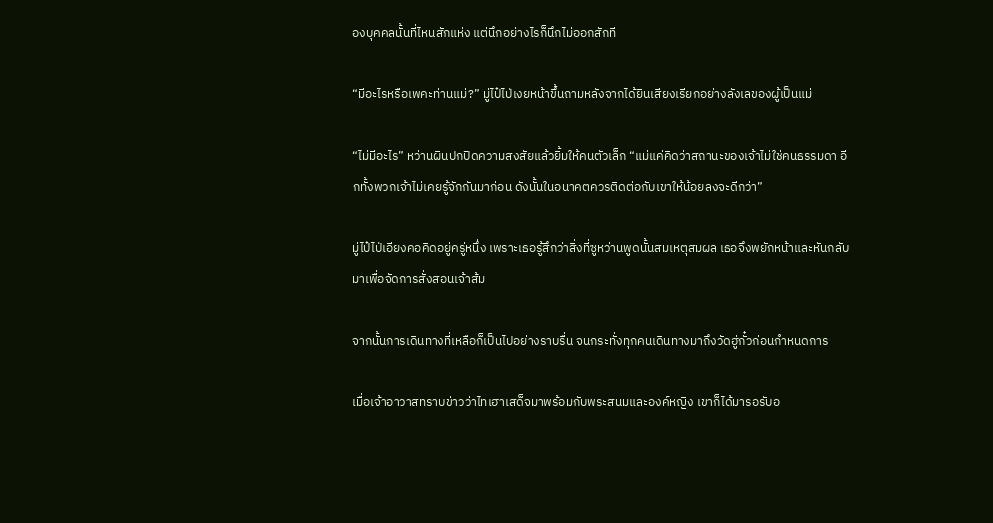องบุคคลนั้นที่ไหนสักแห่ง แต่นึกอย่างไรก็นึกไม่ออกสักที

“มีอะไรหรือเพคะท่านแม่?” มู่ไป๋ไป่เงยหน้าขึ้นถามหลังจากได้ยินเสียงเรียกอย่างลังเลของผู้เป็นแม่

“ไม่มีอะไร” หว่านผินปกปิดความสงสัยแล้วยิ้มให้คนตัวเล็ก “แม่แค่คิดว่าสถานะของเจ้าไม่ใช่คนธรรมดา อีกทั้งพวกเจ้าไม่เคยรู้จักกันมาก่อน ดังนั้นในอนาคตควรติดต่อกับเขาให้น้อยลงจะดีกว่า”

มู่ไป๋ไป่เอียงคอคิดอยู่ครู่หนึ่ง เพราะเธอรู้สึกว่าสิ่งที่ซูหว่านพูดนั้นสมเหตุสมผล เธอจึงพยักหน้าและหันกลับมาเพื่อจัดการสั่งสอนเจ้าส้ม

จากนั้นการเดินทางที่เหลือก็เป็นไปอย่างราบรื่น จนกระทั่งทุกคนเดินทางมาถึงวัดฮู่กั๋วก่อนกำหนดการ

เมื่อเจ้าอาวาสทราบข่าวว่าไทเฮาเสด็จมาพร้อมกับพระสนมและองค์หญิง เขาก็ได้มารอรับอ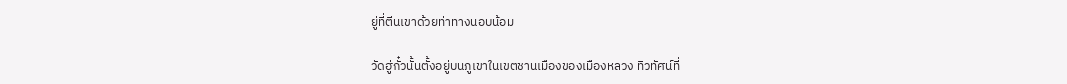ยู่ที่ตีนเขาด้วยท่าทางนอบน้อม

วัดฮู่กั๋วนั้นตั้งอยู่บนภูเขาในเขตชานเมืองของเมืองหลวง ทิวทัศน์ที่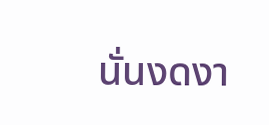นั่นงดงา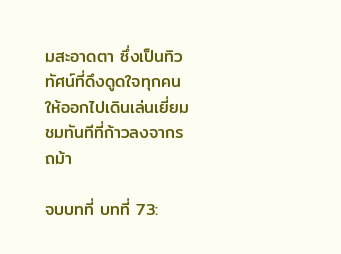มสะอาดตา ซึ่งเป็นทิวทัศน์ที่ดึงดูดใจทุกคนให้ออกไปเดินเล่นเยี่ยมชมทันทีที่ก้าวลงจากรถม้า

จบบทที่ บทที่ 73: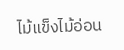ไม้แข็งไม้อ่อน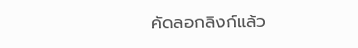คัดลอกลิงก์แล้ว